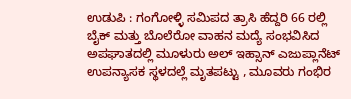ಉಡುಪಿ : ಗಂಗೋಳ್ಳಿ ಸಮಿಪದ ತ್ರಾಸಿ ಹೆದ್ದರಿ 66 ರಲ್ಲಿ ಬೈಕ್ ಮತ್ತು ಬೊಲೆರೋ ವಾಹನ ಮದ್ಯೆ ಸಂಭವಿಸಿದ ಅಪಘಾತದಲ್ಲಿ ಮೂಳುರು ಅಲ್ ಇಹ್ಸಾನ್ ಎಜುಪ್ಲಾನೆಟ್ ಉಪನ್ಯಾಸಕ ಸ್ಥಳದಲ್ಲೆ ಮೃತಪಟ್ಟು , ಮೂವರು ಗಂಭಿರ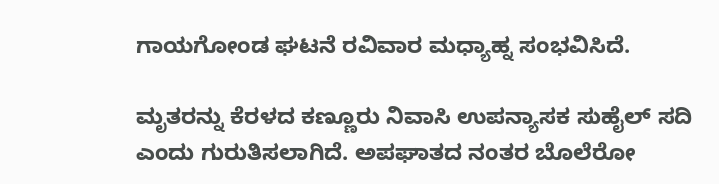ಗಾಯಗೋಂಡ ಘಟನೆ ರವಿವಾರ ಮಧ್ಯಾಹ್ನ ಸಂಭವಿಸಿದೆ.

ಮೃತರನ್ನು ಕೆರಳದ ಕಣ್ಣೂರು ನಿವಾಸಿ ಉಪನ್ಯಾಸಕ ಸುಹೈಲ್ ಸದಿ ಎಂದು ಗುರುತಿಸಲಾಗಿದೆ. ಅಪಘಾತದ ನಂತರ ಬೊಲೆರೋ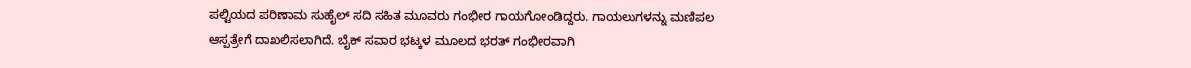ಪಲ್ಟಿಯದ ಪರಿಣಾಮ ಸುಹೈಲ್ ಸದಿ ಸಹಿತ ಮೂವರು ಗಂಭೀರ ಗಾಯಗೋಂಡಿದ್ದರು. ಗಾಯಲುಗಳನ್ನು ಮಣಿಪಲ ಆಸ್ಪತ್ರೇಗೆ ದಾಖಲಿಸಲಾಗಿದೆ. ಬೈಕ್ ಸವಾರ ಭಟ್ಕಳ ಮೂಲದ ಭರತ್ ಗಂಭೀರವಾಗಿ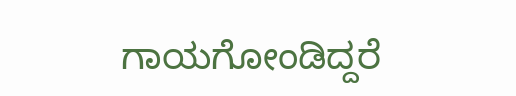ಗಾಯಗೋಂಡಿದ್ದರೆ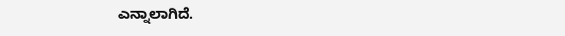ಎನ್ನಾಲಾಗಿದೆ.